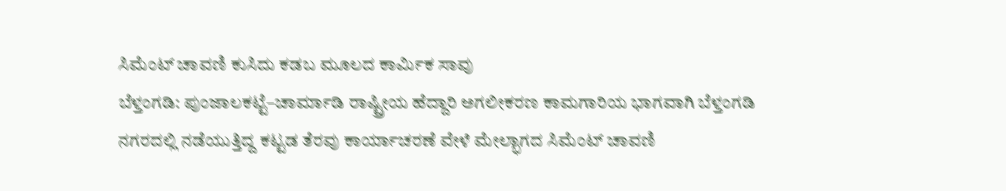ಸಿಮೆಂಟ್ ಚಾವಣಿ ಕುಸಿದು ಕಡಬ ಮೂಲದ ಕಾರ್ಮಿಕ ಸಾವು
ಬೆಳ್ತಂಗಡಿ: ಪುಂಜಾಲಕಟ್ಟೆ–ಚಾರ್ಮಾಡಿ ರಾಷ್ಟ್ರೀಯ ಹೆದ್ದಾರಿ ಅಗಲೀಕರಣ ಕಾಮಗಾರಿಯ ಭಾಗವಾಗಿ ಬೆಳ್ತಂಗಡಿ ನಗರದಲ್ಲಿ ನಡೆಯುತ್ತಿದ್ದ ಕಟ್ಟಡ ತೆರವು ಕಾರ್ಯಾಚರಣೆ ವೇಳೆ ಮೇಲ್ಭಾಗದ ಸಿಮೆಂಟ್ ಚಾವಣಿ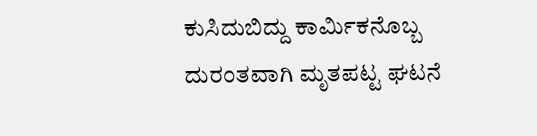ಕುಸಿದುಬಿದ್ದು ಕಾರ್ಮಿಕನೊಬ್ಬ ದುರಂತವಾಗಿ ಮೃತಪಟ್ಟ ಘಟನೆ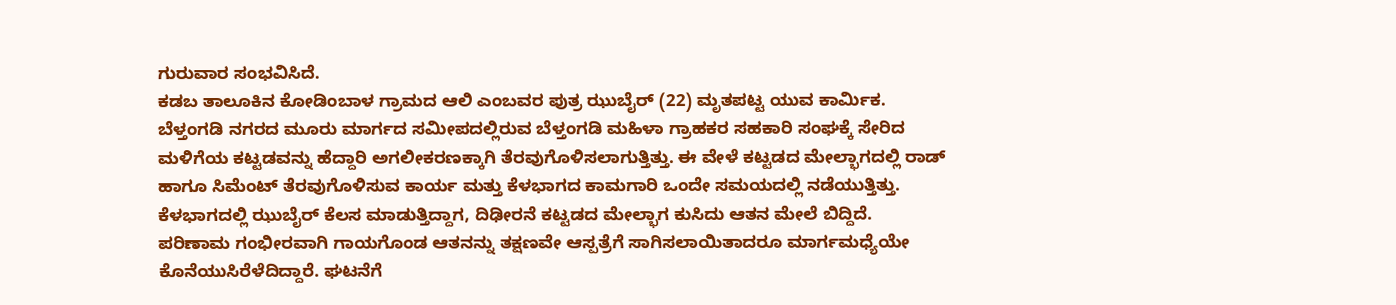ಗುರುವಾರ ಸಂಭವಿಸಿದೆ.
ಕಡಬ ತಾಲೂಕಿನ ಕೋಡಿಂಬಾಳ ಗ್ರಾಮದ ಆಲಿ ಎಂಬವರ ಪುತ್ರ ಝುಬೈರ್ (22) ಮೃತಪಟ್ಟ ಯುವ ಕಾರ್ಮಿಕ.
ಬೆಳ್ತಂಗಡಿ ನಗರದ ಮೂರು ಮಾರ್ಗದ ಸಮೀಪದಲ್ಲಿರುವ ಬೆಳ್ತಂಗಡಿ ಮಹಿಳಾ ಗ್ರಾಹಕರ ಸಹಕಾರಿ ಸಂಘಕ್ಕೆ ಸೇರಿದ ಮಳಿಗೆಯ ಕಟ್ಟಡವನ್ನು ಹೆದ್ದಾರಿ ಅಗಲೀಕರಣಕ್ಕಾಗಿ ತೆರವುಗೊಳಿಸಲಾಗುತ್ತಿತ್ತು. ಈ ವೇಳೆ ಕಟ್ಟಡದ ಮೇಲ್ಭಾಗದಲ್ಲಿ ರಾಡ್ ಹಾಗೂ ಸಿಮೆಂಟ್ ತೆರವುಗೊಳಿಸುವ ಕಾರ್ಯ ಮತ್ತು ಕೆಳಭಾಗದ ಕಾಮಗಾರಿ ಒಂದೇ ಸಮಯದಲ್ಲಿ ನಡೆಯುತ್ತಿತ್ತು. ಕೆಳಭಾಗದಲ್ಲಿ ಝುಬೈರ್ ಕೆಲಸ ಮಾಡುತ್ತಿದ್ದಾಗ, ದಿಢೀರನೆ ಕಟ್ಟಡದ ಮೇಲ್ಭಾಗ ಕುಸಿದು ಆತನ ಮೇಲೆ ಬಿದ್ದಿದೆ.
ಪರಿಣಾಮ ಗಂಭೀರವಾಗಿ ಗಾಯಗೊಂಡ ಆತನನ್ನು ತಕ್ಷಣವೇ ಆಸ್ಪತ್ರೆಗೆ ಸಾಗಿಸಲಾಯಿತಾದರೂ ಮಾರ್ಗಮಧ್ಯೆಯೇ ಕೊನೆಯುಸಿರೆಳೆದಿದ್ದಾರೆ. ಘಟನೆಗೆ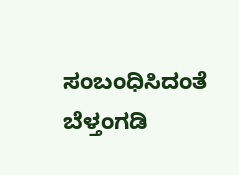ಸಂಬಂಧಿಸಿದಂತೆ ಬೆಳ್ತಂಗಡಿ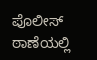ಪೊಲೀಸ್ ಠಾಣೆಯಲ್ಲಿ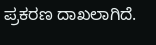ಪ್ರಕರಣ ದಾಖಲಾಗಿದೆ.